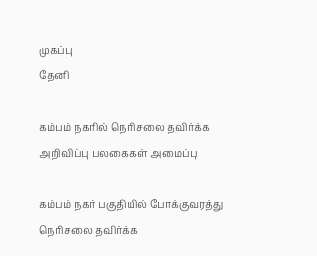முகப்பு
தேனி

கம்பம் நகரில் நெரிசலை தவிர்க்க அறிவிப்பு பலகைகள் அமைப்பு

கம்பம் நகர் பகுதியில் போக்குவரத்து நெரிசலை தவிர்க்க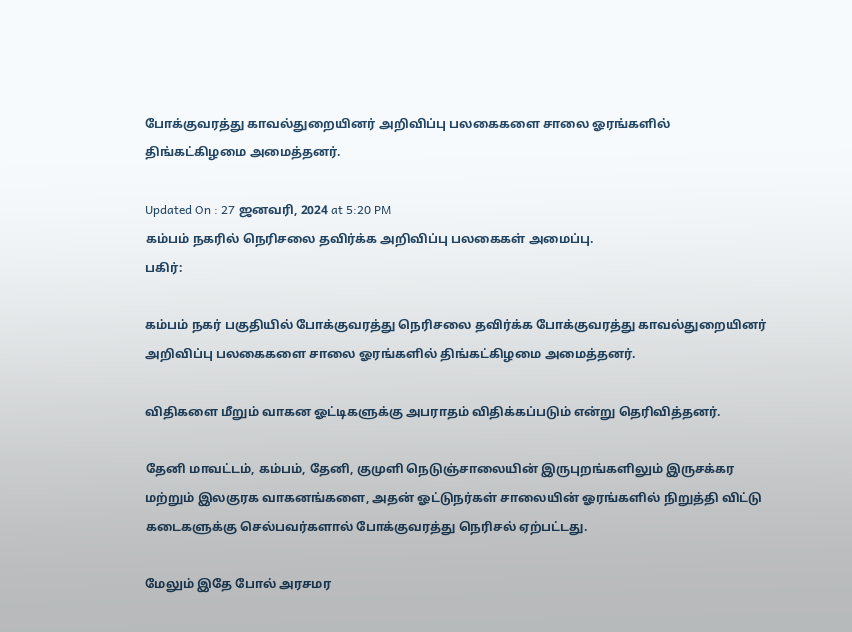போக்குவரத்து காவல்துறையினர் அறிவிப்பு பலகைகளை சாலை ஓரங்களில் திங்கட்கிழமை அமைத்தனர்.

Updated On : 27 ஜனவரி, 2024 at 5:20 PM
கம்பம் நகரில் நெரிசலை தவிர்க்க அறிவிப்பு பலகைகள் அமைப்பு.
பகிர்:

கம்பம் நகர் பகுதியில் போக்குவரத்து நெரிசலை தவிர்க்க போக்குவரத்து காவல்துறையினர் அறிவிப்பு பலகைகளை சாலை ஓரங்களில் திங்கட்கிழமை அமைத்தனர்.

விதிகளை மீறும் வாகன ஓட்டிகளுக்கு அபராதம் விதிக்கப்படும் என்று தெரிவித்தனர்.

தேனி மாவட்டம், கம்பம், தேனி, குமுளி நெடுஞ்சாலையின் இருபுறங்களிலும் இருசக்கர மற்றும் இலகுரக வாகனங்களை, அதன் ஓட்டுநர்கள் சாலையின் ஓரங்களில் நிறுத்தி விட்டு கடைகளுக்கு செல்பவர்களால் போக்குவரத்து நெரிசல் ஏற்பட்டது.

மேலும் இதே போல் அரசமர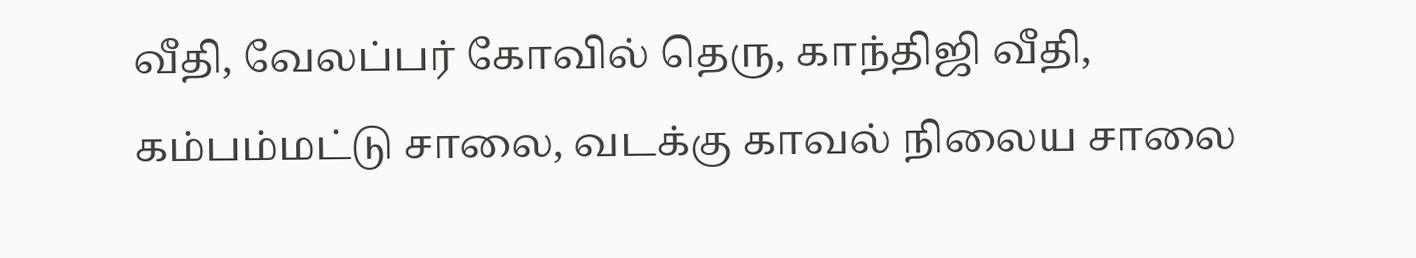வீதி, வேலப்பர் கோவில் தெரு, காந்திஜி வீதி, கம்பம்மட்டு சாலை, வடக்கு காவல் நிலைய சாலை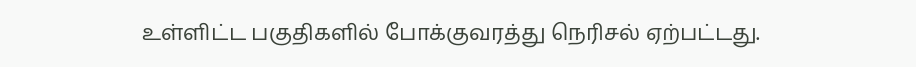உள்ளிட்ட பகுதிகளில் போக்குவரத்து நெரிசல் ஏற்பட்டது.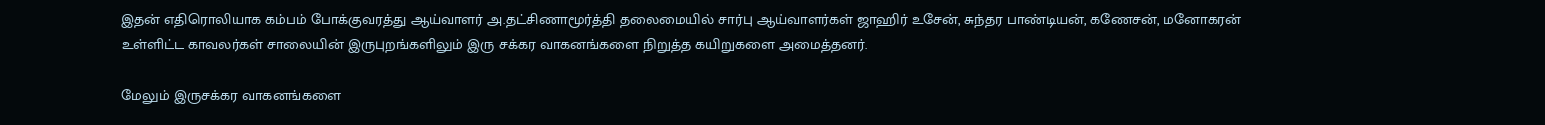இதன் எதிரொலியாக கம்பம் போக்குவரத்து ஆய்வாளர் அ.தட்சிணாமூர்த்தி தலைமையில் சார்பு ஆய்வாளர்கள் ஜாஹிர் உசேன், சுந்தர பாண்டியன், கணேசன், மனோகரன் உள்ளிட்ட காவலர்கள் சாலையின் இருபுறங்களிலும் இரு சக்கர வாகனங்களை நிறுத்த கயிறுகளை அமைத்தனர்.

மேலும் இருசக்கர வாகனங்களை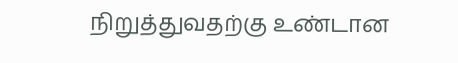நிறுத்துவதற்கு உண்டான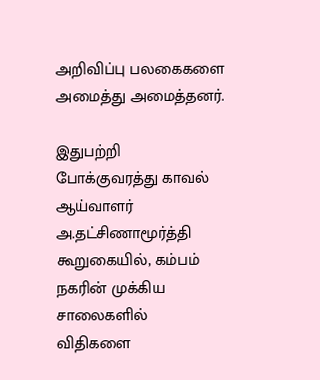அறிவிப்பு பலகைகளை அமைத்து அமைத்தனர்.

இதுபற்றி போக்குவரத்து காவல் ஆய்வாளர் அ.தட்சிணாமூர்த்தி கூறுகையில், கம்பம் நகரின் முக்கிய சாலைகளில் விதிகளை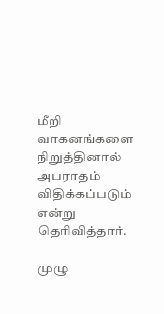மீறி வாகனங்களை நிறுத்தினால் அபராதம் விதிக்கப்படும் என்று தெரிவித்தார்.

முழு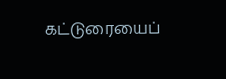கட்டுரையைப்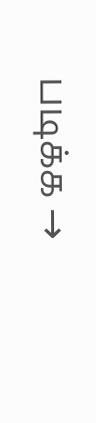படிக்க →